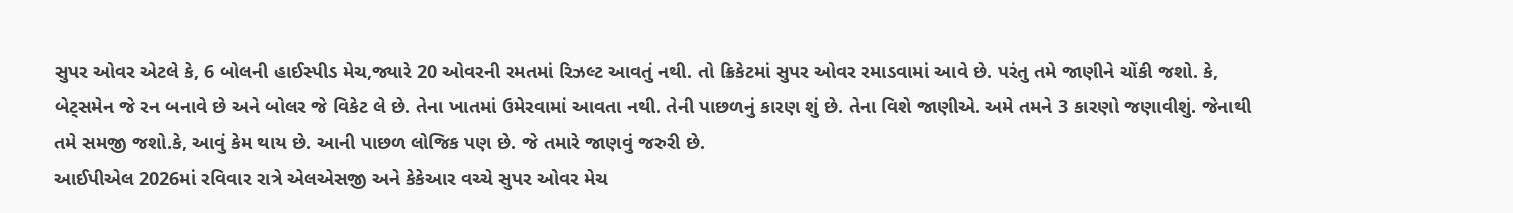સુપર ઓવર એટલે કે, 6 બોલની હાઈસ્પીડ મેચ,જ્યારે 20 ઓવરની રમતમાં રિઝલ્ટ આવતું નથી. તો ક્રિકેટમાં સુપર ઓવર રમાડવામાં આવે છે. પરંતુ તમે જાણીને ચોંકી જશો. કે, બેટ્સમેન જે રન બનાવે છે અને બોલર જે વિકેટ લે છે. તેના ખાતમાં ઉમેરવામાં આવતા નથી. તેની પાછળનું કારણ શું છે. તેના વિશે જાણીએ. અમે તમને 3 કારણો જણાવીશું. જેનાથી તમે સમજી જશો.કે, આવું કેમ થાય છે. આની પાછળ લોજિક પણ છે. જે તમારે જાણવું જરુરી છે.
આઈપીએલ 2026માં રવિવાર રાત્રે એલએસજી અને કેકેઆર વચ્ચે સુપર ઓવર મેચ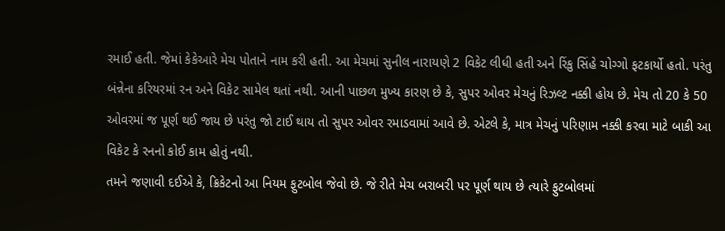રમાઈ હતી. જેમાં કેકેઆરે મેચ પોતાને નામ કરી હતી. આ મેચમાં સુનીલ નારાયણે 2 વિકેટ લીધી હતી અને રિંકુ સિંહે ચોગ્ગો ફટકાર્યો હતો. પરંતુ બંન્નેના કરિયરમાં રન અને વિકેટ સામેલ થતાં નથી. આની પાછળ મુખ્ય કારણ છે કે, સુપર ઓવર મેચનું રિઝલ્ટ નક્કી હોય છે. મેચ તો 20 કે 50 ઓવરમાં જ પૂર્ણ થઈ જાય છે પરંતુ જો ટાઈ થાય તો સુપર ઓવર રમાડવામાં આવે છે. એટલે કે, માત્ર મેચનું પરિણામ નક્કી કરવા માટે બાકી આ વિકેટ કે રનનો કોઈ કામ હોતું નથી.
તમને જણાવી દઈએ કે, ક્રિકેટનો આ નિયમ ફુટબોલ જેવો છે. જે રીતે મેચ બરાબરી પર પૂર્ણ થાય છે ત્યારે ફુટબોલમાં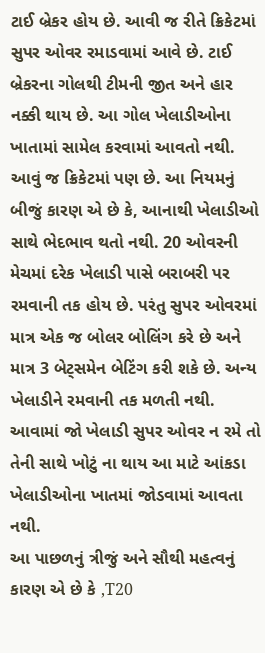ટાઈ બ્રેકર હોય છે. આવી જ રીતે ક્રિકેટમાં સુપર ઓવર રમાડવામાં આવે છે. ટાઈ બ્રેકરના ગોલથી ટીમની જીત અને હાર નક્કી થાય છે. આ ગોલ ખેલાડીઓના ખાતામાં સામેલ કરવામાં આવતો નથી. આવું જ ક્રિકેટમાં પણ છે. આ નિયમનું બીજું કારણ એ છે કે, આનાથી ખેલાડીઓ સાથે ભેદભાવ થતો નથી. 20 ઓવરની મેચમાં દરેક ખેલાડી પાસે બરાબરી પર રમવાની તક હોય છે. પરંતુ સુપર ઓવરમાં માત્ર એક જ બોલર બોલિંગ કરે છે અને માત્ર 3 બેટ્સમેન બેટિંગ કરી શકે છે. અન્ય ખેલાડીને રમવાની તક મળતી નથી. આવામાં જો ખેલાડી સુપર ઓવર ન રમે તો તેની સાથે ખોટું ના થાય આ માટે આંકડા ખેલાડીઓના ખાતમાં જોડવામાં આવતા નથી.
આ પાછળનું ત્રીજું અને સૌથી મહત્વનું કારણ એ છે કે ,T20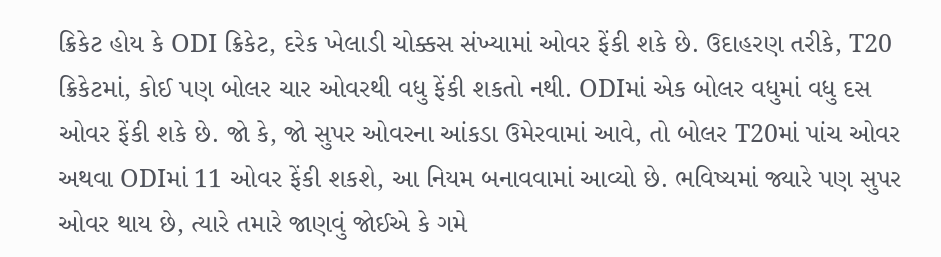ક્રિકેટ હોય કે ODI ક્રિકેટ, દરેક ખેલાડી ચોક્કસ સંખ્યામાં ઓવર ફેંકી શકે છે. ઉદાહરણ તરીકે, T20 ક્રિકેટમાં, કોઈ પણ બોલર ચાર ઓવરથી વધુ ફેંકી શકતો નથી. ODIમાં એક બોલર વધુમાં વધુ દસ ઓવર ફેંકી શકે છે. જો કે, જો સુપર ઓવરના આંકડા ઉમેરવામાં આવે, તો બોલર T20માં પાંચ ઓવર અથવા ODIમાં 11 ઓવર ફેંકી શકશે, આ નિયમ બનાવવામાં આવ્યો છે. ભવિષ્યમાં જ્યારે પણ સુપર ઓવર થાય છે, ત્યારે તમારે જાણવું જોઈએ કે ગમે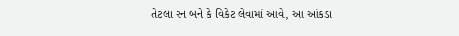તેટલા રન બને કે વિકેટ લેવામાં આવે, આ આંકડા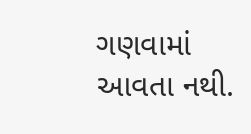ગણવામાં આવતા નથી.